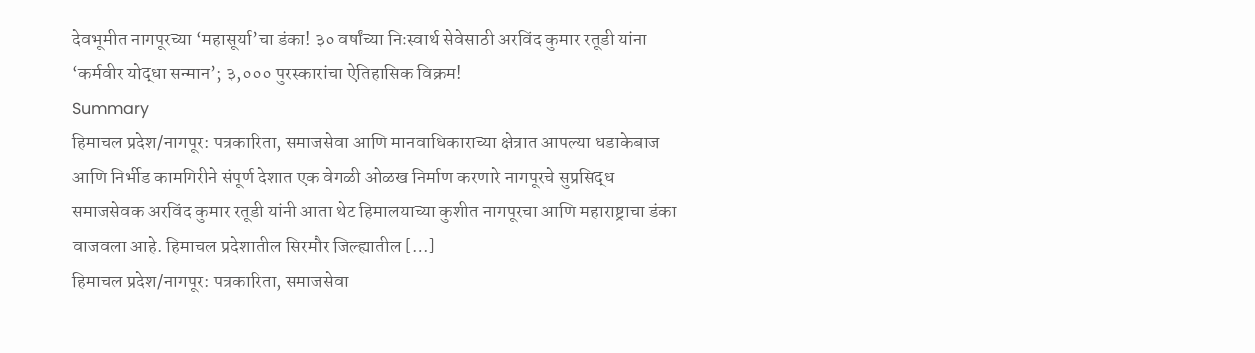देवभूमीत नागपूरच्या ‘महासूर्या’चा डंका! ३० वर्षांच्या निःस्वार्थ सेवेसाठी अरविंद कुमार रतूडी यांना ‘कर्मवीर योद्धा सन्मान’; ३,००० पुरस्कारांचा ऐतिहासिक विक्रम!
Summary
हिमाचल प्रदेश/नागपूर: पत्रकारिता, समाजसेवा आणि मानवाधिकाराच्या क्षेत्रात आपल्या धडाकेबाज आणि निर्भीड कामगिरीने संपूर्ण देशात एक वेगळी ओळख निर्माण करणारे नागपूरचे सुप्रसिद्ध समाजसेवक अरविंद कुमार रतूडी यांनी आता थेट हिमालयाच्या कुशीत नागपूरचा आणि महाराष्ट्राचा डंका वाजवला आहे. हिमाचल प्रदेशातील सिरमौर जिल्ह्यातील […]
हिमाचल प्रदेश/नागपूर: पत्रकारिता, समाजसेवा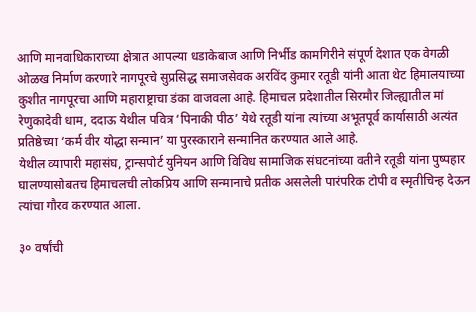आणि मानवाधिकाराच्या क्षेत्रात आपल्या धडाकेबाज आणि निर्भीड कामगिरीने संपूर्ण देशात एक वेगळी ओळख निर्माण करणारे नागपूरचे सुप्रसिद्ध समाजसेवक अरविंद कुमार रतूडी यांनी आता थेट हिमालयाच्या कुशीत नागपूरचा आणि महाराष्ट्राचा डंका वाजवला आहे. हिमाचल प्रदेशातील सिरमौर जिल्ह्यातील मां रेणुकादेवी धाम, ददाऊ येथील पवित्र ‘पिनाकी पीठ’ येथे रतूडी यांना त्यांच्या अभूतपूर्व कार्यासाठी अत्यंत प्रतिष्ठेच्या ‘कर्म वीर योद्धा सन्मान’ या पुरस्काराने सन्मानित करण्यात आले आहे.
येथील व्यापारी महासंघ, ट्रान्सपोर्ट युनियन आणि विविध सामाजिक संघटनांच्या वतीने रतूडी यांना पुष्पहार घालण्यासोबतच हिमाचलची लोकप्रिय आणि सन्मानाचे प्रतीक असलेली पारंपरिक टोपी व स्मृतीचिन्ह देऊन त्यांचा गौरव करण्यात आला.

३० वर्षांची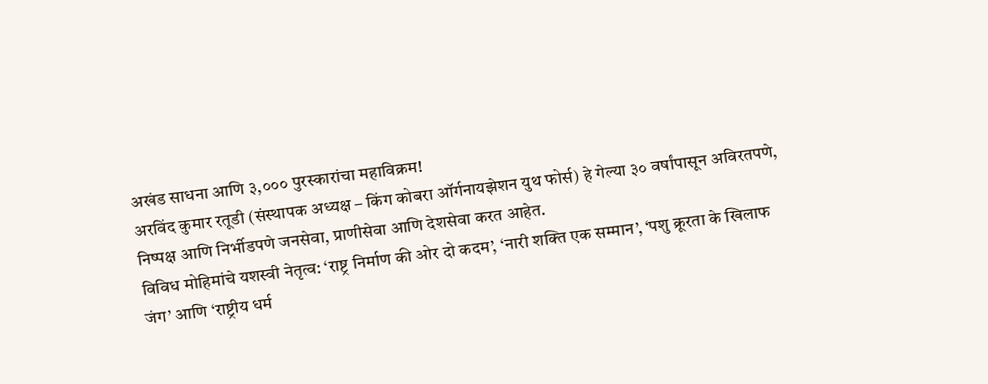अखंड साधना आणि ३,००० पुरस्कारांचा महाविक्रम!
अरविंद कुमार रतूडी (संस्थापक अध्यक्ष – किंग कोबरा ऑर्गनायझेशन युथ फोर्स) हे गेल्या ३० वर्षांपासून अविरतपणे, निष्पक्ष आणि निर्भीडपणे जनसेवा, प्राणीसेवा आणि देशसेवा करत आहेत.
विविध मोहिमांचे यशस्वी नेतृत्व: ‘राष्ट्र निर्माण की ओर दो कदम’, ‘नारी शक्ति एक सम्मान’, ‘पशु क्रूरता के खिलाफ जंग’ आणि ‘राष्ट्रीय धर्म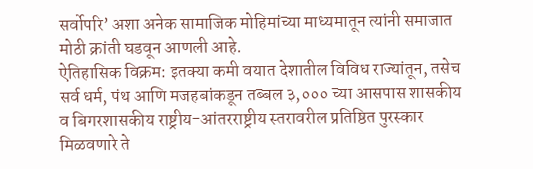सर्वोपरि’ अशा अनेक सामाजिक मोहिमांच्या माध्यमातून त्यांनी समाजात मोठी क्रांती घडवून आणली आहे.
ऐतिहासिक विक्रम: इतक्या कमी वयात देशातील विविध राज्यांतून, तसेच सर्व धर्म, पंथ आणि मजहबांकडून तब्बल ३,००० च्या आसपास शासकीय व बिगरशासकीय राष्ट्रीय-आंतरराष्ट्रीय स्तरावरील प्रतिष्ठित पुरस्कार मिळवणारे ते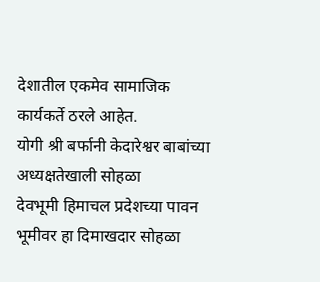देशातील एकमेव सामाजिक कार्यकर्ते ठरले आहेत.
योगी श्री बर्फानी केदारेश्वर बाबांच्या अध्यक्षतेखाली सोहळा
देवभूमी हिमाचल प्रदेशच्या पावन भूमीवर हा दिमाखदार सोहळा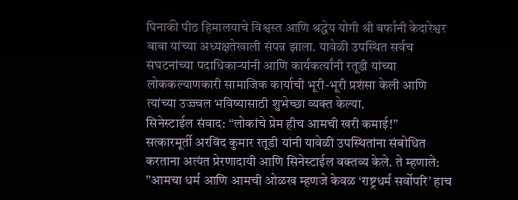पिनाकी पीठ हिमालयाचे विश्वस्त आणि श्रद्धेय योगी श्री बर्फानी केदारेश्वर बाबा यांच्या अध्यक्षतेखाली संपन्न झाला. यावेळी उपस्थित सर्वच संघटनांच्या पदाधिकाऱ्यांनी आणि कार्यकर्त्यांनी रतूडी यांच्या लोककल्याणकारी सामाजिक कार्याची भूरी-भूरी प्रशंसा केली आणि त्यांच्या उज्ज्वल भविष्यासाठी शुभेच्छा व्यक्त केल्या.
सिनेस्टाईल संवाद: “लोकांचे प्रेम हीच आमची खरी कमाई!”
सत्कारमूर्ती अरविंद कुमार रतूडी यांनी यावेळी उपस्थितांना संबोधित करताना अत्यंत प्रेरणादायी आणि सिनेस्टाईल वक्तव्य केले. ते म्हणाले:
”आमचा धर्म आणि आमची ओळख म्हणजे केवळ ‘राष्ट्रधर्म सर्वोपरि’ हाच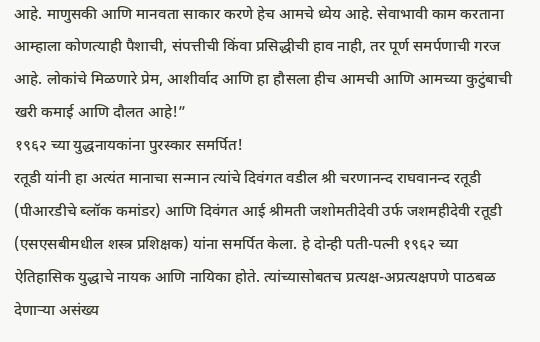आहे. माणुसकी आणि मानवता साकार करणे हेच आमचे ध्येय आहे. सेवाभावी काम करताना आम्हाला कोणत्याही पैशाची, संपत्तीची किंवा प्रसिद्धीची हाव नाही, तर पूर्ण समर्पणाची गरज आहे. लोकांचे मिळणारे प्रेम, आशीर्वाद आणि हा हौसला हीच आमची आणि आमच्या कुटुंबाची खरी कमाई आणि दौलत आहे!”
१९६२ च्या युद्धनायकांना पुरस्कार समर्पित!
रतूडी यांनी हा अत्यंत मानाचा सन्मान त्यांचे दिवंगत वडील श्री चरणानन्द राघवानन्द रतूडी (पीआरडीचे ब्लॉक कमांडर) आणि दिवंगत आई श्रीमती जशोमतीदेवी उर्फ जशमहीदेवी रतूडी (एसएसबीमधील शस्त्र प्रशिक्षक) यांना समर्पित केला. हे दोन्ही पती-पत्नी १९६२ च्या ऐतिहासिक युद्धाचे नायक आणि नायिका होते. त्यांच्यासोबतच प्रत्यक्ष-अप्रत्यक्षपणे पाठबळ देणाऱ्या असंख्य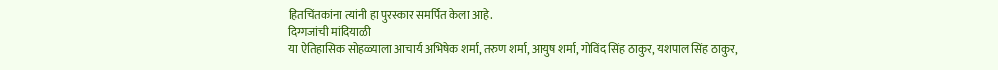हितचिंतकांना त्यांनी हा पुरस्कार समर्पित केला आहे.
दिग्गजांची मांदियाळी
या ऐतिहासिक सोहळ्याला आचार्य अभिषेक शर्मा, तरुण शर्मा, आयुष शर्मा, गोविंद सिंह ठाकुर, यशपाल सिंह ठाकुर,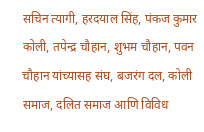सचिन त्यागी, हरदयाल सिंह, पंकज कुमार कोली, तपेन्द्र चौहान, शुभम चौहान, पवन चौहान यांच्यासह संघ, बजरंग दल, कोली समाज, दलित समाज आणि विविध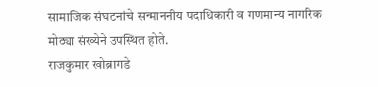सामाजिक संघटनांचे सन्माननीय पदाधिकारी व गणमान्य नागरिक मोठ्या संख्येने उपस्थित होते.
राजकुमार खोब्रागडे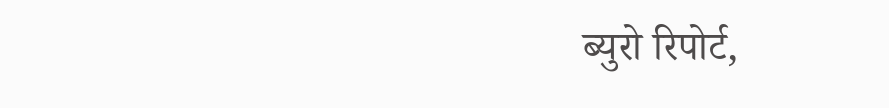ब्युरो रिपोर्ट,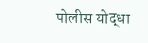पोलीस योद्धा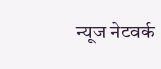न्यूज नेटवर्क